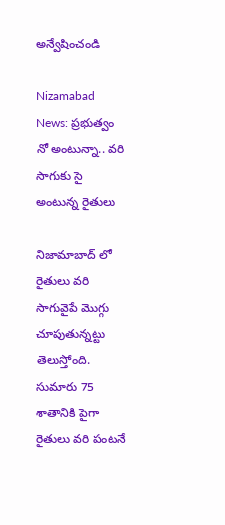అన్వేషించండి

Nizamabad News: ప్రభుత్వం నో అంటున్నా.. వరి సాగుకు సై అంటున్న రైతులు

నిజామాబాద్ లో రైతులు వరి సాగువైపే మెుగ్గు చూపుతున్నట్టు తెలుస్తోంది. సుమారు 75 శాతానికి పైగా రైతులు వరి పంటనే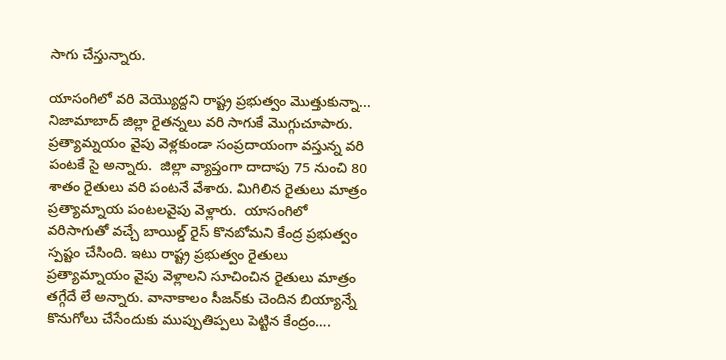సాగు చేస్తున్నారు.

యాసంగిలో వ‌రి వెయ్యొద్దని రాష్ట్ర ప్రభుత్వం మొత్తుకున్నా... నిజామాబాద్ జిల్లా రైతన్నలు వరి సాగుకే మొగ్గుచూపారు. ప్రత్యామ్నయం వైపు వెళ్లకుండా సంప్రదాయంగా వస్తున్న వరి పంటకే సై అన్నారు.  జిల్లా వ్యాప్తంగా దాదాపు 75 నుంచి 80 శాతం రైతులు వరి పంటనే వేశారు. మిగిలిన రైతులు మాత్రం ప్రత్యామ్నాయ పంటలవైపు వెళ్లారు.  యాసంగిలో వ‌రిసాగుతో వ‌చ్చే బాయిల్డ్ రైస్ కొనబోమని కేంద్ర ప్రభుత్వం స్పష్టం చేసింది. ఇటు రాష్ట్ర ప్రభుత్వం రైతులు ప్రత్యామ్నాయం వైపు వెళ్లాలని సూచించిన రైతులు మాత్రం తగ్గేదే లే అన్నారు. వానాకాలం సీజ‌న్‌కు చెందిన బియ్యాన్నే కొనుగోలు చేసేందుకు ముప్పుతిప్ప‌లు పెట్టిన కేంద్రం….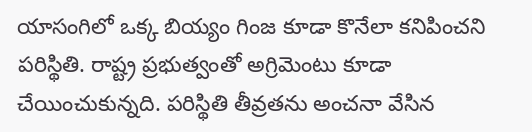యాసంగిలో ఒక్క బియ్యం గింజ కూడా కొనేలా కనిపించని పరిస్థితి. రాష్ట్ర ప్రభుత్వంతో అగ్రిమెంటు కూడా చేయించుకున్న‌ది. ప‌రిస్థితి తీవ్ర‌త‌ను అంచ‌నా వేసిన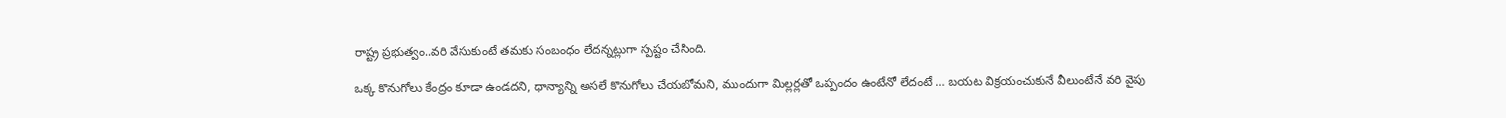రాష్ట్ర ప్రభుత్వం..వ‌రి వేసుకుంటే త‌మ‌కు సంబంధం లేద‌న్నట్లుగా స్పష్టం చేసింది.

ఒక్క కొనుగోలు కేంద్రం కూడా ఉండ‌ద‌ని, ధాన్యాన్ని అస‌లే కొనుగోలు చేయ‌బోమ‌ని, ముందుగా మిల్ల‌ర్ల‌తో ఒప్పందం ఉంటేనో లేదంటే … బ‌య‌ట విక్ర‌యంచుకునే వీలుంటేనే వరి వైపు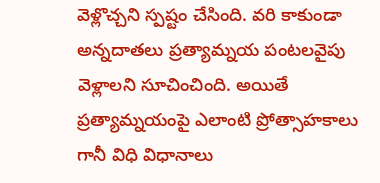వెళ్లొచ్చని స్పష్టం చేసింది. వరి కాకుండా అన్నదాతలు ప్రత్యామ్నయ పంటలవైపు వెళ్లాలని సూచించింది. అయితే ప్రత్యామ్నయంపై ఎలాంటి ప్రోత్సాహకాలు గానీ విధి విధానాలు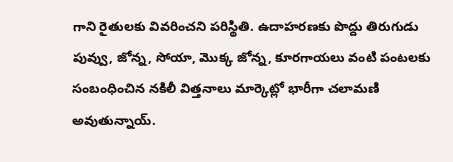గాని రైతులకు వివరించని పరిస్థితి. ఉదాహరణకు పొద్దు తిరుగుడు పువ్వు, జోన్న, సోయా, మొక్క జోన్న, కూరగాయలు వంటి పంటలకు సంబంధించిన నకిలీ విత్తనాలు మార్కెట్లో భారీగా చలామణి అవుతున్నాయ్.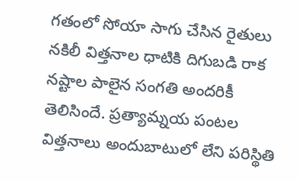గతంలో సోయా సాగు చేసిన రైతులు నకిలీ విత్తనాల ధాటికి దిగుబడి రాక నష్టాల పాలైన సంగతి అందరికీ తెలిసిందే. ప్రత్యామ్నయ పంటల విత్తనాలు అందుబాటులో లేని పరిస్థితి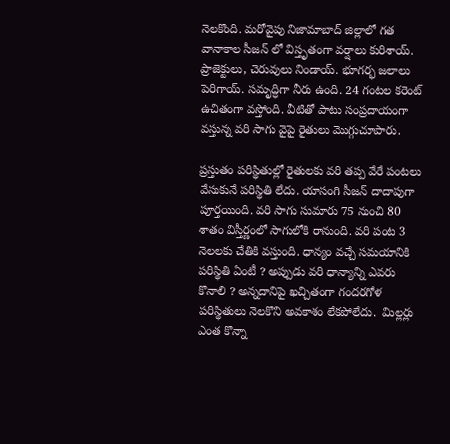నెలకొంది. మరోవైపు నిజామాబాద్ జిల్లాలో గత వానాకాల సీజన్ లో విస్తృతంగా వర్షాలు కురిశాయ్. ప్రాజెక్టులు, చెరువులు నిండాయ్. భూగర్భ జలాలు పెరిగాయ్. సమృద్ధిగా నీరు ఉంది. 24 గంటల కరెంట్ ఉచితంగా వస్తోంది. వీటితో పాటు సంప్రదాయంగా వస్తున్న వరి సాగు వైపై రైతులు మొగ్గుచూపారు.

ప్రస్తుతం పరిస్థితుల్లో రైతులకు వ‌రి త‌ప్ప వేరే పంట‌లు వేసుకునే పరిస్థితి లేదు. యాసంగి సీజ‌న్ దాదాపుగా పూర్త‌యింది. వ‌రి సాగు సుమారు 75 నుంచి 80 శాతం విస్తీర్ణంలో సాగులోకి రానుంది. వరి పంట 3 నెలలకు చేతికి వస్తుంది. ధాన్యం వచ్చే సమయానికి పరిస్థితి ఏంటీ ? అప్పుడు వరి ధాన్యాన్ని ఎవరు కొనాలి ? అన్నదానిపై ఖచ్చితంగా గందరగోళ పరిస్థితులు నెలకొని అవకాశం లేకపోలేదు.  మిల్ల‌ర్లు ఎంత కొన్నా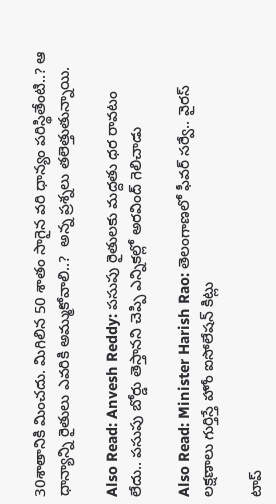30శాతానికి మించదు. మిగిలిన 50 శాతం సాగైన వ‌రి ధాన్యం ప‌రిస్థితేంటి..? ఆ ధాన్యాన్ని రైతులు ఎవ‌రికి అమ్ముకోవాలి..?  అన్న ప్రశ్నలు తలెత్తుతున్నాయి.

Also Read: Anvesh Reddy: పసుపు రైతులకు మద్దతు ధర రావటం లేదు.. పసుపు బోర్డు తెస్తానని చెప్పి ఎన్నికల్లో అరవింద్ గెలిచాడు

Also Read: Minister Harish Rao: తెలంగాణలో ఫీవర్ సర్వే.. వైరస్ లక్షణాలు గుర్తిస్తే హోం ఐసోలేషన్ కిట్లు

టాప్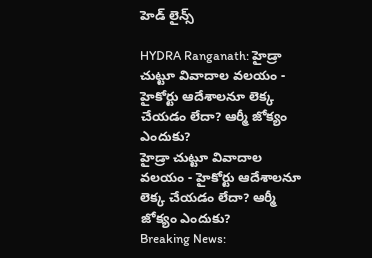హెడ్ లైన్స్

HYDRA Ranganath: హైడ్రా చుట్టూ వివాదాల వలయం - హైకోర్టు ఆదేశాలనూ లెక్క చేయడం లేదా? ఆర్మీ జోక్యం ఎందుకు?
హైడ్రా చుట్టూ వివాదాల వలయం - హైకోర్టు ఆదేశాలనూ లెక్క చేయడం లేదా? ఆర్మీ జోక్యం ఎందుకు?
Breaking News: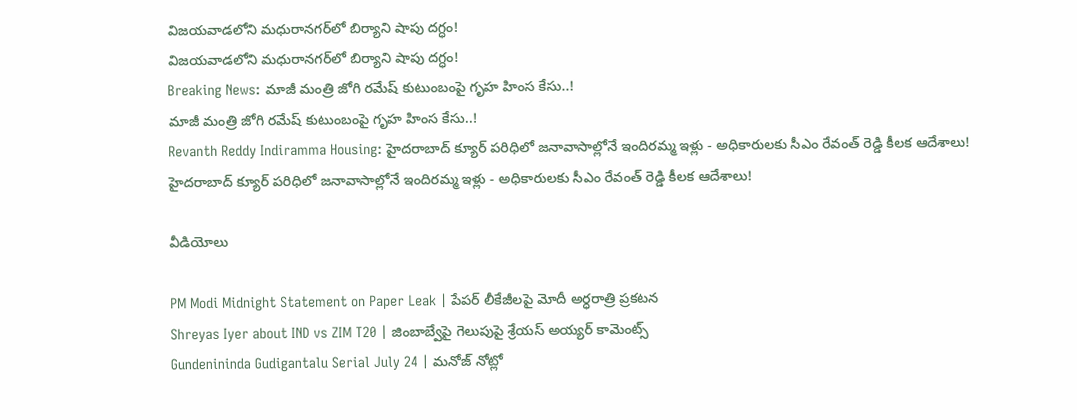విజయవాడలోని మధురానగర్‌లో బిర్యాని షాపు దగ్ధం!
విజయవాడలోని మధురానగర్‌లో బిర్యాని షాపు దగ్ధం!
Breaking News: మాజీ మంత్రి జోగి రమేష్ కుటుంబంపై గృహ హింస కేసు..!
మాజీ మంత్రి జోగి రమేష్ కుటుంబంపై గృహ హింస కేసు..!
Revanth Reddy Indiramma Housing: హైదరాబాద్ క్యూర్ పరిధిలో జనావాసాల్లోనే ఇందిరమ్మ ఇళ్లు - అధికారులకు సీఎం రేవంత్ రెడ్డి కీలక ఆదేశాలు!
హైదరాబాద్ క్యూర్ పరిధిలో జనావాసాల్లోనే ఇందిరమ్మ ఇళ్లు - అధికారులకు సీఎం రేవంత్ రెడ్డి కీలక ఆదేశాలు!

వీడియోలు

PM Modi Midnight Statement on Paper Leak | పేపర్ లీకేజీలపై మోదీ అర్ధరాత్రి ప్రకటన
Shreyas Iyer about IND vs ZIM T20 | జింబాబ్వేపై గెలుపుపై శ్రేయస్ అయ్యర్ కామెంట్స్
Gundenininda Gudigantalu Serial July 24 | మనోజ్ నోట్లో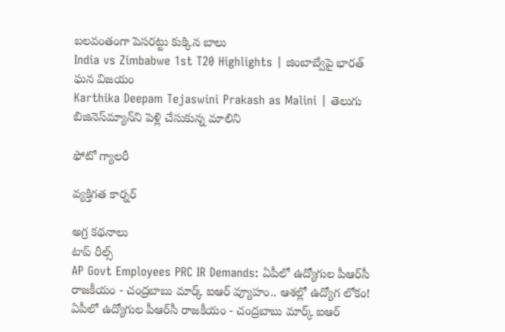బలవంతంగా పెసరట్టు కుక్కిన బాలు
India vs Zimbabwe 1st T20 Highlights | జింబాబ్వేపై భారత్ ఘన విజయం
Karthika Deepam Tejaswini Prakash as Malini | తెలుగు బిజినెస్‌మ్యాన్‌ని పెళ్లి చేసుకున్న మాలిని

ఫోటో గ్యాలరీ

వ్యక్తిగత కార్నర్

అగ్ర కథనాలు
టాప్ రీల్స్
AP Govt Employees PRC IR Demands: ఏపీలో ఉద్యోగుల పీఆర్‌సీ రాజకీయం - చంద్రబాబు మార్క్ ఐఆర్ వ్యూహం.. ఆశల్లో ఉద్యోగ లోకం!
ఏపీలో ఉద్యోగుల పీఆర్‌సీ రాజకీయం - చంద్రబాబు మార్క్ ఐఆర్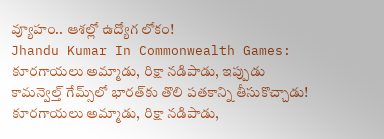వ్యూహం.. ఆశల్లో ఉద్యోగ లోకం!
Jhandu Kumar In Commonwealth Games: కూరగాయలు అమ్మాడు, రిక్షా నడిపాడు, ఇప్పుడు కామన్వెల్త్ గేమ్స్‌లో భారత్‌కు తొలి పతకాన్ని తీసుకొచ్చాడు!
కూరగాయలు అమ్మాడు, రిక్షా నడిపాడు,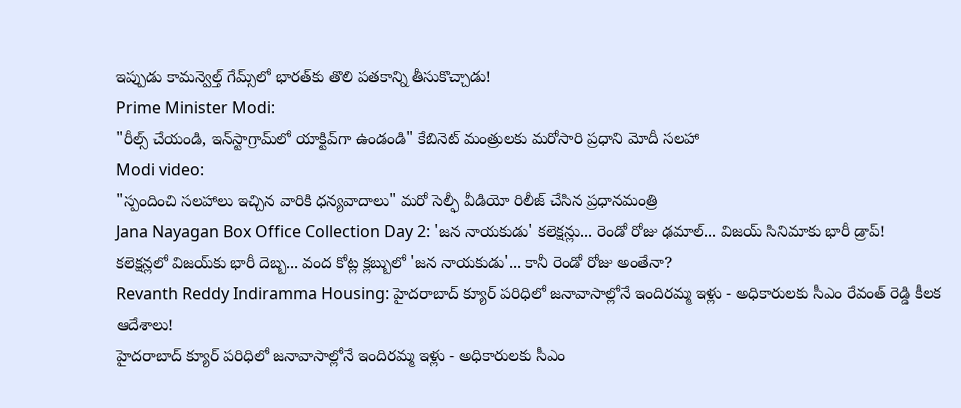ఇప్పుడు కామన్వెల్త్ గేమ్స్‌లో భారత్‌కు తొలి పతకాన్ని తీసుకొచ్చాడు!
Prime Minister Modi:
"రీల్స్ చేయండి, ఇన్‌స్టాగ్రామ్‌లో యాక్టివ్‌గా ఉండండి" కేబినెట్ మంత్రులకు మరోసారి ప్రధాని మోదీ సలహా
Modi video:
"స్పందించి సలహాలు ఇచ్చిన వారికి ధన్యవాదాలు" మరో సెల్ఫీ వీడియో రిలీజ్ చేసిన ప్రధానమంత్రి
Jana Nayagan Box Office Collection Day 2: 'జన నాయకుడు' కలెక్షన్లు... రెండో రోజు ఢమాల్... విజయ్ సినిమాకు భారీ డ్రాప్!
కలెక్షన్లలో విజయ్‌కు భారీ దెబ్బ... వంద కోట్ల క్లబ్బులో 'జన నాయకుడు'... కానీ రెండో రోజు అంతేనా?
Revanth Reddy Indiramma Housing: హైదరాబాద్ క్యూర్ పరిధిలో జనావాసాల్లోనే ఇందిరమ్మ ఇళ్లు - అధికారులకు సీఎం రేవంత్ రెడ్డి కీలక ఆదేశాలు!
హైదరాబాద్ క్యూర్ పరిధిలో జనావాసాల్లోనే ఇందిరమ్మ ఇళ్లు - అధికారులకు సీఎం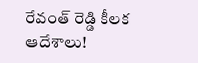రేవంత్ రెడ్డి కీలక ఆదేశాలు!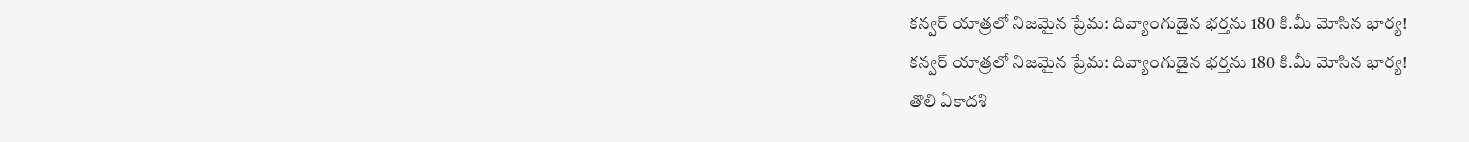కన్వర్ యాత్రలో నిజమైన ప్రేమ: దివ్యాంగుడైన భర్తను 180 కి.మీ మోసిన భార్య!
కన్వర్ యాత్రలో నిజమైన ప్రేమ: దివ్యాంగుడైన భర్తను 180 కి.మీ మోసిన భార్య!
తొలి ఏకాదశి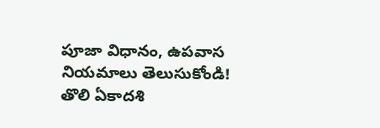పూజా విధానం, ఉపవాస నియమాలు తెలుసుకోండి!
తొలి ఏకాదశి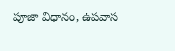పూజా విధానం, ఉపవాస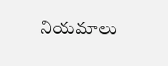నియమాలు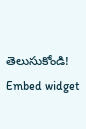తెలుసుకోండి!
Embed widget